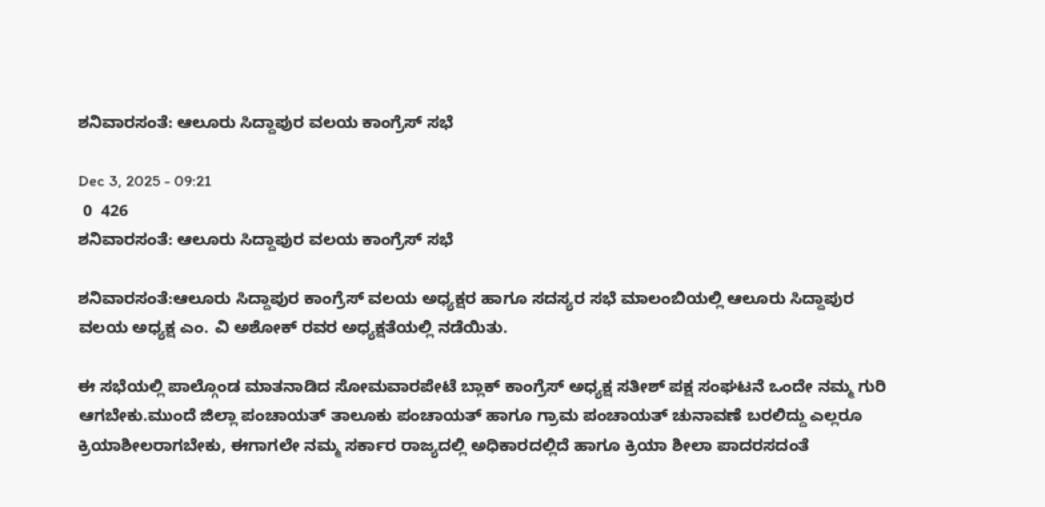ಶನಿವಾರಸಂತೆ: ಆಲೂರು ಸಿದ್ದಾಪುರ ವಲಯ ಕಾಂಗ್ರೆಸ್ ಸಭೆ

Dec 3, 2025 - 09:21
 0  426
ಶನಿವಾರಸಂತೆ: ಆಲೂರು ಸಿದ್ದಾಪುರ ವಲಯ ಕಾಂಗ್ರೆಸ್ ಸಭೆ

ಶನಿವಾರಸಂತೆ:ಆಲೂರು ಸಿದ್ದಾಪುರ ಕಾಂಗ್ರೆಸ್ ವಲಯ ಅಧ್ಯಕ್ಷರ ಹಾಗೂ ಸದಸ್ಯರ ಸಭೆ ಮಾಲಂಬಿಯಲ್ಲಿ ಆಲೂರು ಸಿದ್ದಾಪುರ ವಲಯ ಅಧ್ಯಕ್ಷ ಎಂ. ವಿ ಅಶೋಕ್ ರವರ ಅಧ್ಯಕ್ಷತೆಯಲ್ಲಿ ನಡೆಯಿತು.

ಈ ಸಭೆಯಲ್ಲಿ ಪಾಲ್ಗೊಂಡ ಮಾತನಾಡಿದ ಸೋಮವಾರಪೇಟೆ ಬ್ಲಾಕ್ ಕಾಂಗ್ರೆಸ್ ಅಧ್ಯಕ್ಷ ಸತೀಶ್ ಪಕ್ಷ ಸಂಘಟನೆ ಒಂದೇ ನಮ್ಮ ಗುರಿ ಆಗಬೇಕು.ಮುಂದೆ ಜಿಲ್ಲಾ ಪಂಚಾಯತ್ ತಾಲೂಕು ಪಂಚಾಯತ್ ಹಾಗೂ ಗ್ರಾಮ ಪಂಚಾಯತ್ ಚುನಾವಣೆ ಬರಲಿದ್ದು ಎಲ್ಲರೂ ಕ್ರಿಯಾಶೀಲರಾಗಬೇಕು, ಈಗಾಗಲೇ ನಮ್ಮ ಸರ್ಕಾರ ರಾಜ್ಯದಲ್ಲಿ ಅಧಿಕಾರದಲ್ಲಿದೆ ಹಾಗೂ ಕ್ರಿಯಾ ಶೀಲಾ ಪಾದರಸದಂತೆ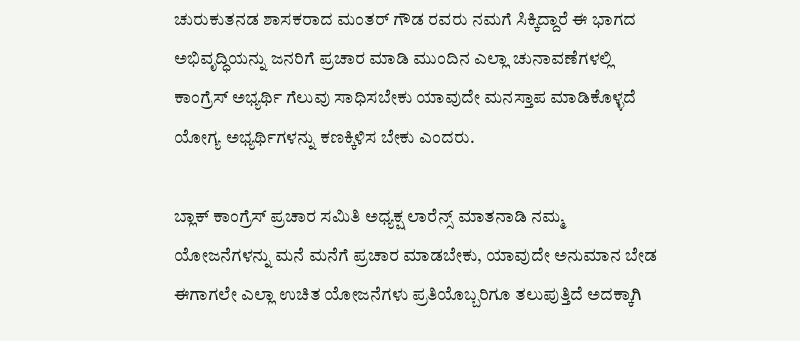ಚುರುಕುತನಡ ಶಾಸಕರಾದ ಮಂತರ್ ಗೌಡ ರವರು ನಮಗೆ ಸಿಕ್ಕಿದ್ದಾರೆ ಈ ಭಾಗದ ಅಭಿವೃದ್ಧಿಯನ್ನು ಜನರಿಗೆ ಪ್ರಚಾರ ಮಾಡಿ ಮುಂದಿನ ಎಲ್ಲಾ ಚುನಾವಣೆಗಳಲ್ಲಿ ಕಾಂಗ್ರೆಸ್ ಅಭ್ಯರ್ಥಿ ಗೆಲುವು ಸಾಧಿಸಬೇಕು ಯಾವುದೇ ಮನಸ್ತಾಪ ಮಾಡಿಕೊಳ್ಳದೆ ಯೋಗ್ಯ ಅಭ್ಯರ್ಥಿಗಳನ್ನು ಕಣಕ್ಕಿಳಿಸ ಬೇಕು ಎಂದರು.

ಬ್ಲಾಕ್ ಕಾಂಗ್ರೆಸ್ ಪ್ರಚಾರ ಸಮಿತಿ ಅಧ್ಯಕ್ಷ ಲಾರೆನ್ಸ್ ಮಾತನಾಡಿ ನಮ್ಮ ಯೋಜನೆಗಳನ್ನು ಮನೆ ಮನೆಗೆ ಪ್ರಚಾರ ಮಾಡಬೇಕು, ಯಾವುದೇ ಅನುಮಾನ ಬೇಡ ಈಗಾಗಲೇ ಎಲ್ಲಾ ಉಚಿತ ಯೋಜನೆಗಳು ಪ್ರತಿಯೊಬ್ಬರಿಗೂ ತಲುಪುತ್ತಿದೆ ಅದಕ್ಕಾಗಿ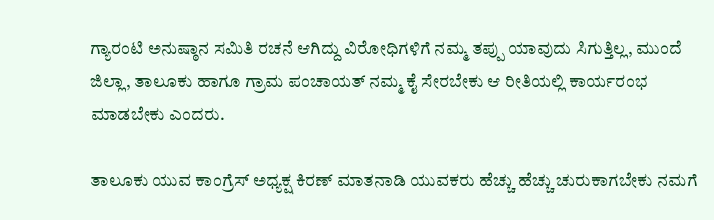ಗ್ಯಾರಂಟಿ ಅನುಷ್ಠಾನ ಸಮಿತಿ ರಚನೆ ಆಗಿದ್ದು ವಿರೋಧಿಗಳಿಗೆ ನಮ್ಮ ತಪ್ಪು ಯಾವುದು ಸಿಗುತ್ತಿಲ್ಲ, ಮುಂದೆ ಜಿಲ್ಲಾ, ತಾಲೂಕು ಹಾಗೂ ಗ್ರಾಮ ಪಂಚಾಯತ್ ನಮ್ಮ ಕೈ ಸೇರಬೇಕು ಆ ರೀತಿಯಲ್ಲಿ ಕಾರ್ಯರಂಭ ಮಾಡಬೇಕು ಎಂದರು.

ತಾಲೂಕು ಯುವ ಕಾಂಗ್ರೆಸ್ ಅಧ್ಯಕ್ಷ ಕಿರಣ್ ಮಾತನಾಡಿ ಯುವಕರು ಹೆಚ್ಚು ಹೆಚ್ಚು ಚುರುಕಾಗಬೇಕು ನಮಗೆ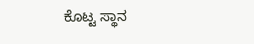ಕೊಟ್ಟ ಸ್ಥಾನ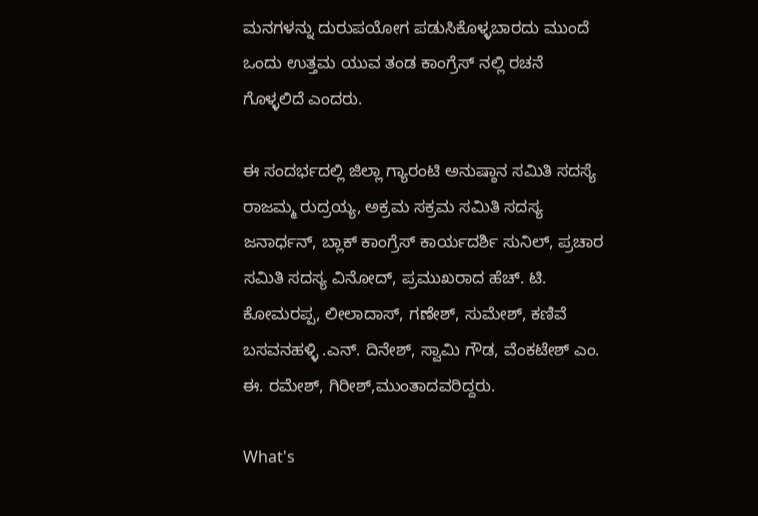ಮನಗಳನ್ನು ದುರುಪಯೋಗ ಪಡುಸಿಕೊಳ್ಳಬಾರದು ಮುಂದೆ ಒಂದು ಉತ್ತಮ ಯುವ ತಂಡ ಕಾಂಗ್ರೆಸ್ ನಲ್ಲಿ ರಚನೆ ಗೊಳ್ಳಲಿದೆ ಎಂದರು.

ಈ ಸಂದರ್ಭದಲ್ಲಿ ಜಿಲ್ಲಾ ಗ್ಯಾರಂಟಿ ಅನುಷ್ಠಾನ ಸಮಿತಿ ಸದಸ್ಯೆ ರಾಜಮ್ಮ ರುದ್ರಯ್ಯ, ಅಕ್ರಮ ಸಕ್ರಮ ಸಮಿತಿ ಸದಸ್ಯ ಜನಾರ್ಧನ್, ಬ್ಲಾಕ್ ಕಾಂಗ್ರೆಸ್ ಕಾರ್ಯದರ್ಶಿ ಸುನಿಲ್, ಪ್ರಚಾರ ಸಮಿತಿ ಸದಸ್ಯ ವಿನೋದ್, ಪ್ರಮುಖರಾದ ಹೆಚ್. ಟಿ. ಕೋಮರಪ್ಪ, ಲೀಲಾದಾಸ್, ಗಣೇಶ್, ಸುಮೇಶ್, ಕಣಿವೆ ಬಸವನಹಳ್ಳಿ .ಎನ್. ದಿನೇಶ್, ಸ್ವಾಮಿ ಗೌಡ, ವೆಂಕಟೇಶ್ ಎಂ. ಈ. ರಮೇಶ್, ಗಿರೀಶ್,ಮುಂತಾದವರಿದ್ದರು.

What's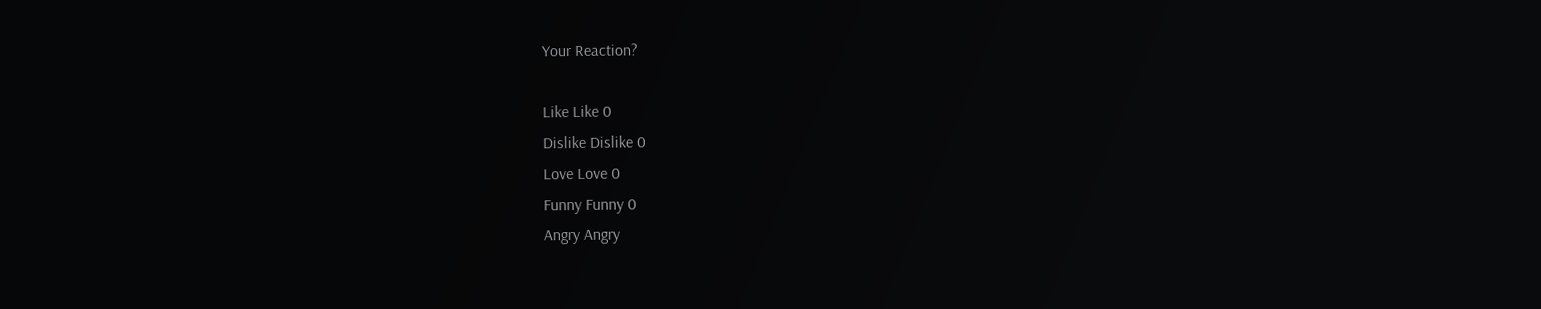Your Reaction?

Like Like 0
Dislike Dislike 0
Love Love 0
Funny Funny 0
Angry Angry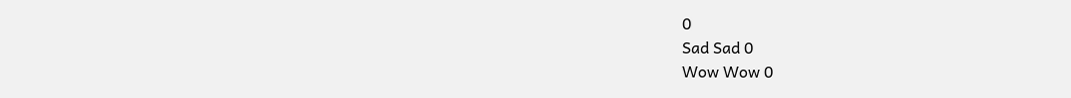0
Sad Sad 0
Wow Wow 0